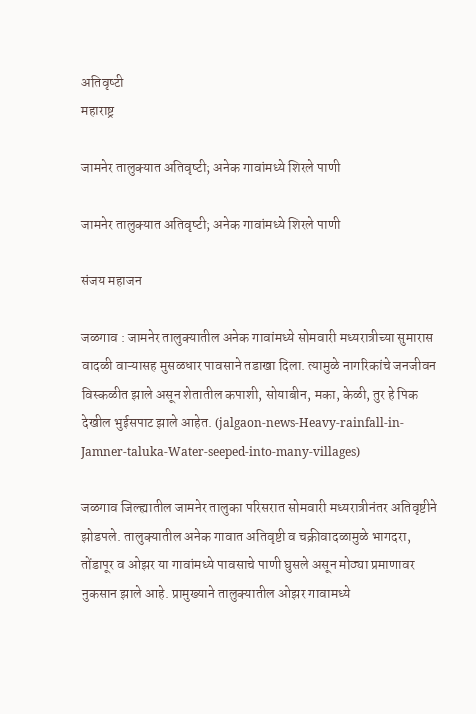अतिवृष्‍टी
महाराष्ट्र

जामनेर तालुक्‍यात अतिवृष्‍टी; अनेक गावांमध्‍ये शिरले पाणी

जामनेर तालुक्‍यात अतिवृष्‍टी; अनेक गावांमध्‍ये शिरले पाणी

संजय महाजन

जळगाव : जामनेर तालुक्यातील अनेक गावांमध्‍ये सोमवारी मध्यरात्रीच्या सुमारास वादळी वाऱ्यासह मुसळधार पावसाने तडाखा दिला. त्यामुळे नागरिकांचे जनजीवन विस्कळीत झाले असून शेतातील कपाशी, सोयाबीन, मका, केळी, तुर हे पिक देखील भुईसपाट झाले आहेत. (jalgaon-news-Heavy-rainfall-in-Jamner-taluka-Water-seeped-into-many-villages)

जळगाव जिल्‍ह्यातील जामनेर तालुका परिसरात सोमवारी मध्‍यरात्रीनंतर अतिवृष्टीने झोडपले. तालुक्यातील अनेक गावात अतिवृष्टी व चक्रीवादळामुळे भागदरा, तोंडापूर व ओझर या गावांमध्ये पावसाचे पाणी घुसले असून मोठ्या प्रमाणावर नुकसान झाले आहे. प्रामुख्याने तालुक्यातील ओझर गावामध्ये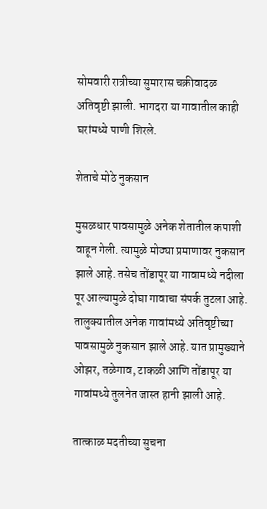सोमवारी रात्रीच्या सुमारास चक्रीवादळ अतिवृष्टी झाली. भागदरा या गावातील काही घरांमध्ये पाणी शिरले.

शेताचे मोठे नुकसान

मुसळधार पावसामुळे अनेक शेतातील कपाशी वाहून गेली. त्यामुळे मोठ्या प्रमाणावर नुकसान झाले आहे. तसेच तोंडापूर या गावामध्ये नदीला पूर आल्यामुळे दोघा गावाचा संपर्क तुटला आहे. तालुक्यातील अनेक गावांमध्ये अतिवृष्टीच्या पावसामुळे नुकसान झाले आहे. यात प्रामुख्याने ओझर, तळेगाव, टाकळी आणि तोंडापूर या गावांमध्ये तुलनेत जास्त हानी झाली आहे.

तात्‍काळ मदतीच्‍या सुचना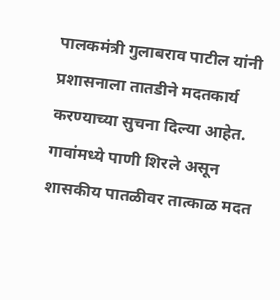पालकमंत्री गुलाबराव पाटील यांनी प्रशासनाला तातडीने मदतकार्य करण्याच्‍या सुचना दिल्‍या आहेत. गावांमध्ये पाणी शिरले असून शासकीय पातळीवर तात्काळ मदत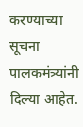करण्याच्या सूचना पालकमंत्र्यांनी दिल्या आहेत.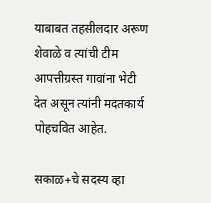याबाबत तहसीलदार अरूण शेवाळे व त्‍यांची टीम आपत्तीग्रस्त गावांना भेटी देत असून त्यांनी मदतकार्य पोहचवित आहेत.

सकाळ+चे सदस्य व्हा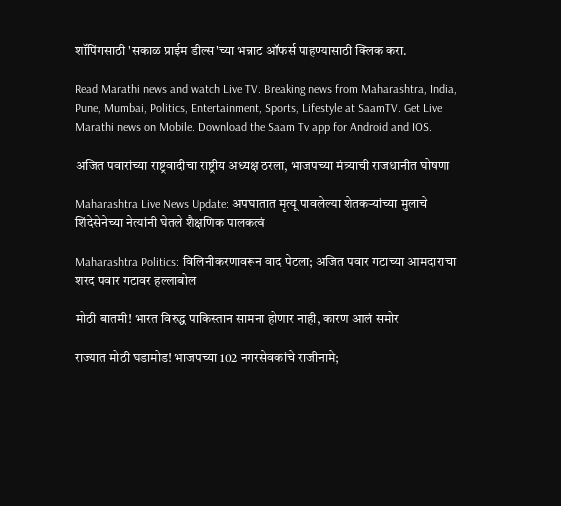शॉपिंगसाठी 'सकाळ प्राईम डील्स'च्या भन्नाट ऑफर्स पाहण्यासाठी क्लिक करा.

Read Marathi news and watch Live TV. Breaking news from Maharashtra, India, Pune, Mumbai, Politics, Entertainment, Sports, Lifestyle at SaamTV. Get Live Marathi news on Mobile. Download the Saam Tv app for Android and IOS.

अजित पवारांच्या राष्ट्रवादीचा राष्ट्रीय अध्यक्ष ठरला, भाजपच्या मंत्र्याची राजधानीत घोषणा

Maharashtra Live News Update: अपघातात मृत्यू पावलेल्या शेतकऱ्यांच्या मुलाचे शिंदेसेनेच्या नेत्यांनी घेतले शैक्षणिक पालकत्वं

Maharashtra Politics: विलिनीकरणावरून वाद पेटला; अजित पवार गटाच्या आमदाराचा शरद पवार गटावर हल्लाबोल

मोठी बातमी! भारत विरुद्ध पाकिस्तान सामना होणार नाही, कारण आलं समोर

राज्यात मोठी घडामोड! भाजपच्या 102 नगरसेवकांचे राजीनामे;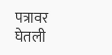पत्रावर घेतली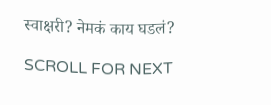स्वाक्षरी? नेमकं काय घडलं?

SCROLL FOR NEXT